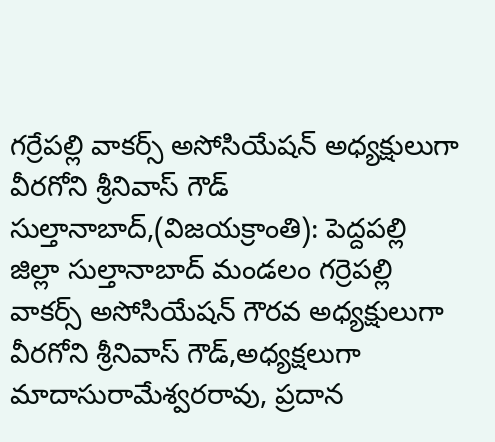గర్రేపల్లి వాకర్స్ అసోసియేషన్ అధ్యక్షులుగా వీరగోని శ్రీనివాస్ గౌడ్
సుల్తానాబాద్,(విజయక్రాంతి): పెద్దపల్లి జిల్లా సుల్తానాబాద్ మండలం గర్రెపల్లి వాకర్స్ అసోసియేషన్ గౌరవ అధ్యక్షులుగా వీరగోని శ్రీనివాస్ గౌడ్,అధ్యక్షలుగా మాదాసురామేశ్వరరావు, ప్రదాన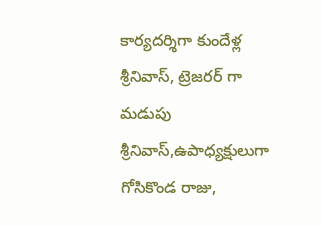కార్యదర్శిగా కుందేళ్ల శ్రీనివాస్, ట్రెజరర్ గా మడుపు శ్రీనివాస్,ఉపాధ్యక్షులుగా గోసికొండ రాజు,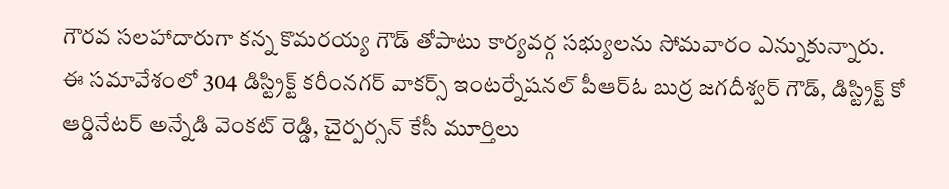గౌరవ సలహాదారుగా కన్న కొమరయ్య గౌడ్ తోపాటు కార్యవర్గ సభ్యులను సోమవారం ఎన్నుకున్నారు.
ఈ సమావేశంలో 304 డిస్ట్రిక్ట్ కరీంనగర్ వాకర్స్ ఇంటర్నేషనల్ పీఆర్ఓ బుర్ర జగదీశ్వర్ గౌడ్, డిస్ట్రిక్ట్ కో ఆర్డినేటర్ అన్నేడి వెంకట్ రెడ్డి, చైర్పర్సన్ కేసీ మూర్తిలు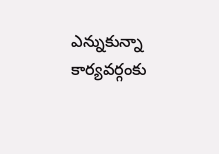ఎన్నుకున్నా కార్యవర్గంకు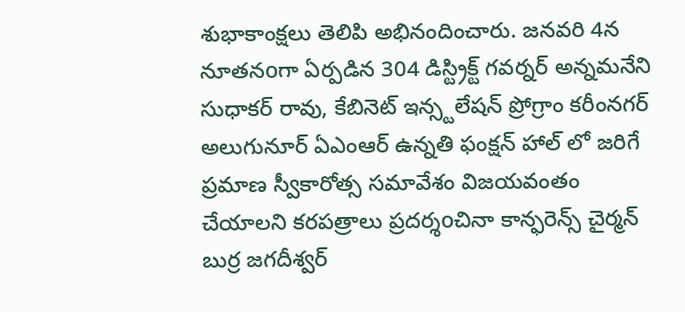శుభాకాంక్షలు తెలిపి అభినందించారు. జనవరి 4న నూతనoగా ఏర్పడిన 304 డిస్ట్రిక్ట్ గవర్నర్ అన్నమనేని సుధాకర్ రావు, కేబినెట్ ఇన్స్టలేషన్ ప్రోగ్రాం కరీంనగర్ అలుగునూర్ ఏఎంఆర్ ఉన్నతి ఫంక్షన్ హాల్ లో జరిగే ప్రమాణ స్వీకారోత్స సమావేశం విజయవంతం చేయాలని కరపత్రాలు ప్రదర్శoచినా కాన్ఫరెన్స్ చైర్మన్ బుర్ర జగదీశ్వర్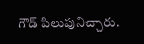గౌడ్ పిలుపునిచ్చారు.